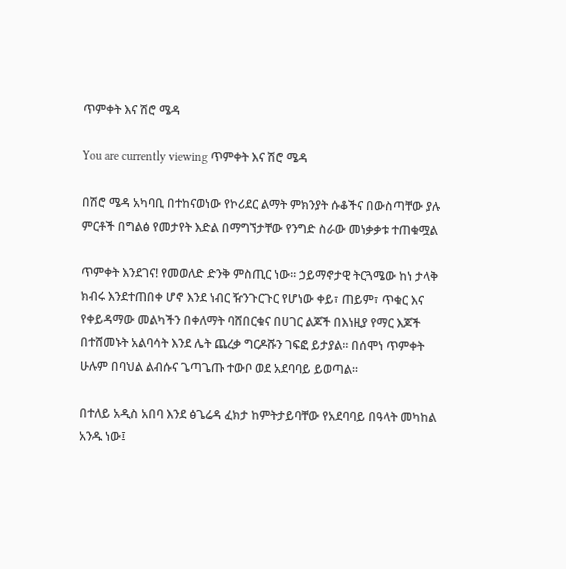ጥምቀት እና ሽሮ ሜዳ

You are currently viewing ጥምቀት እና ሽሮ ሜዳ

በሽሮ ሜዳ አካባቢ በተከናወነው የኮሪደር ልማት ምክንያት ሱቆችና በውስጣቸው ያሉ ምርቶች በግልፅ የመታየት እድል በማግኘታቸው የንግድ ስራው መነቃቃቱ ተጠቁሟል

ጥምቀት እንደገና! የመወለድ ድንቅ ምስጢር ነው፡፡ ኃይማኖታዊ ትርጓሜው ከነ ታላቅ ክብሩ እንደተጠበቀ ሆኖ እንደ ነብር ዥንጉርጉር የሆነው ቀይ፣ ጠይም፣ ጥቁር እና የቀይዳማው መልካችን በቀለማት ባሸበርቁና በሀገር ልጆች በእነዚያ የማር እጆች በተሸመኑት አልባሳት እንደ ሌት ጨረቃ ግርዶሹን ገፍፎ ይታያል፡፡ በሰሞነ ጥምቀት ሁሉም በባህል ልብሱና ጌጣጌጡ ተውቦ ወደ አደባባይ ይወጣል፡፡

በተለይ አዲስ አበባ እንደ ፅጌሬዳ ፈክታ ከምትታይባቸው የአደባባይ በዓላት መካከል አንዱ ነው፤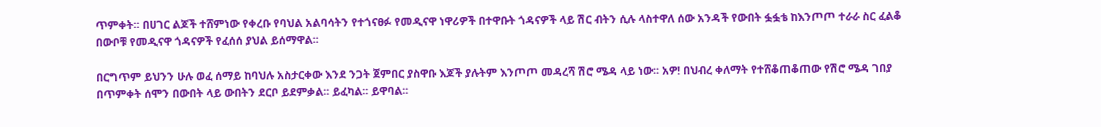ጥምቀት፡፡ በሀገር ልጆች ተሸምነው የቀረቡ የባህል አልባሳትን የተጎናፀፉ የመዲናዋ ነዋሪዎች በተዋቡት ጎዳናዎች ላይ ሽር ብትን ሲሉ ላስተዋለ ሰው አንዳች የውበት ፏፏቴ ከእንጦጦ ተራራ ስር ፈልቆ በውቦቹ የመዲናዋ ጎዳናዎች የፈሰሰ ያህል ይሰማዋል፡፡

በርግጥም ይህንን ሁሉ ወፈ ሰማይ ከባህሉ አስታርቀው እንደ ንጋት ጀምበር ያስዋቡ እጆች ያሉትም እንጦጦ መዳረሻ ሽሮ ሜዳ ላይ ነው፡፡ አዎ! በህብረ ቀለማት የተሸቆጠቆጠው የሽሮ ሜዳ ገበያ በጥምቀት ሰሞን በውበት ላይ ውበትን ደርቦ ይደምቃል፡፡ ይፈካል፡፡ ይዋባል፡፡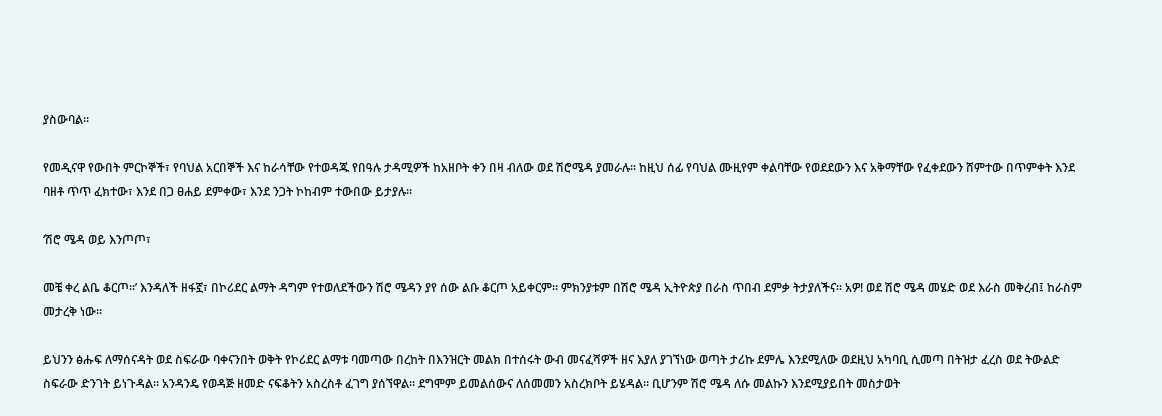ያስውባል፡፡

የመዲናዋ የውበት ምርኮኞች፣ የባህል አርበኞች እና ከራሳቸው የተወዳጁ የበዓሉ ታዳሚዎች ከአዘቦት ቀን በዛ ብለው ወደ ሽሮሜዳ ያመራሉ፡፡ ከዚህ ሰፊ የባህል ሙዚየም ቀልባቸው የወደደውን እና አቅማቸው የፈቀደውን ሸምተው በጥምቀት እንደ ባዘቶ ጥጥ ፈክተው፣ እንደ በጋ ፀሐይ ደምቀው፣ እንደ ንጋት ኮከብም ተውበው ይታያሉ፡፡

‘ሽሮ ሜዳ ወይ እንጦጦ፣

መቼ ቀረ ልቤ ቆርጦ፡፡’ እንዳለች ዘፋኟ፣ በኮሪደር ልማት ዳግም የተወለደችውን ሽሮ ሜዳን ያየ ሰው ልቡ ቆርጦ አይቀርም። ምክንያቱም በሽሮ ሜዳ ኢትዮጵያ በራስ ጥበብ ደምቃ ትታያለችና፡፡ አዎ! ወደ ሽሮ ሜዳ መሄድ ወደ እራስ መቅረብ፤ ከራስም መታረቅ ነው፡፡

ይህንን ፅሑፍ ለማሰናዳት ወደ ስፍራው ባቀናንበት ወቅት የኮሪደር ልማቱ ባመጣው በረከት በእንዝርት መልክ በተሰሩት ውብ መናፈሻዎች ዘና እያለ ያገኘነው ወጣት ታሪኩ ደምሌ እንደሚለው ወደዚህ አካባቢ ሲመጣ በትዝታ ፈረስ ወደ ትውልድ ስፍራው ድንገት ይነጉዳል፡፡ አንዳንዴ የወዳጅ ዘመድ ናፍቆትን አስረስቶ ፈገግ ያሰኘዋል። ደግሞም ይመልሰውና ለሰመመን አስረክቦት ይሄዳል፡፡ ቢሆንም ሽሮ ሜዳ ለሱ መልኩን እንደሚያይበት መስታወት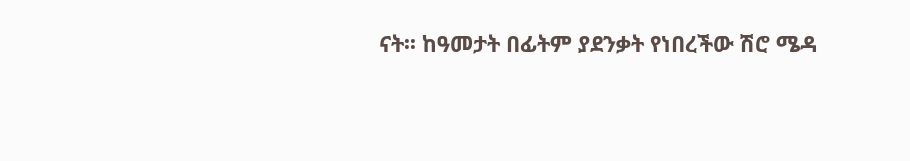ናት፡፡ ከዓመታት በፊትም ያደንቃት የነበረችው ሽሮ ሜዳ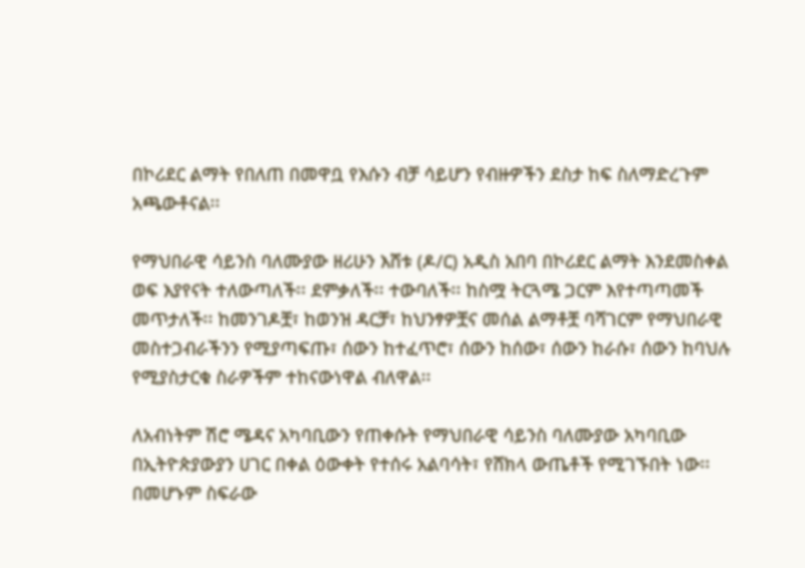በኮሪደር ልማት የበለጠ በመዋቧ የእሱን ብቻ ሳይሆን የብዙዎችን ደስታ ከፍ ስለማድረጉም አጫውቶናል፡፡

የማህበራዊ ሳይንስ ባለሙያው ዘሪሁን እሸቱ (ዶ/ር) አዲስ አበባ በኮሪደር ልማት እንደመስቀል ወፍ እያየናት ተለውጣለች፡፡ ደምቃለች፡፡ ተውባለች፡፡ ከስሟ ትርጓሜ ጋርም እየተጣጣመች መጥታለች፡፡ ከመንገዶቿ፣ ከወንዝ ዳርቻ፣ ከህንፃዎቿና መሰል ልማቶቿ ባሻገርም የማህበራዊ መስተጋብራችንን የሚያጣፍጡ፣ ሰውን ከተፈጥሮ፣ ሰውን ከሰው፣ ሰውን ከራሱ፣ ሰውን ከባህሉ የሚያስታርቁ ስራዎችም ተከናውነዋል ብለዋል፡፡

ለአብነትም ሽሮ ሜዳና አካባቢውን የጠቀሱት የማህበራዊ ሳይንስ ባለሙያው አካባቢው በኢትዮጵያውያን ሀገር በቀል ዕውቀት የተሰሩ አልባሳት፣ የሸክላ ውጤቶች የሚገኙበት ነው፡፡ በመሆኑም ስፍራው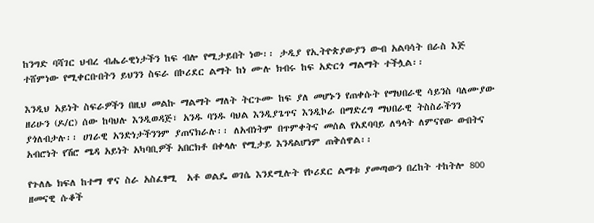ከንግድ ባሻገር ህብረ ብሔራዊነታችን ከፍ ብሎ የሚታይበት ነው፡፡ ታዲያ የኢትዮጵያውያን ውብ አልባሳት በራስ እጅ ተሸምነው የሚቀርቡበትን ይህንን ስፍራ በኮሪደር ልማት ከነ ሙሉ ክብሩ ከፍ አድርጎ ማልማት ተችሏል፡፡

እንዲህ አይነት ስፍራዎችን በዚህ መልኩ ማልማት ማለት ትርጉሙ ከፍ ያለ መሆኑን የጠቀሱት የማህበራዊ ሳይንስ ባለሙያው ዘሪሁን (ዶ/ር) ሰው ከባህሉ እንዲወዳጅ፣ አንዱ ባንዱ ባህል እንዲያጌጥና እንዲኮራ በማድረግ ማህበራዊ ትስስራችንን ያጎለብታሉ፡፡ ሀገራዊ አንድነታችንንም ያጠናክራሉ፡፡ ለአብነትም በጥምቀትና መሰል የአደባባይ ለዓላት ለምናየው ውበትና አብሮነት የሽሮ ሜዳ አይነት አካባቢዎች አበርክቶ በቀላሉ የሚታይ እንዳልሆነም ጠቅሰዋል፡፡

የጉለሌ ክፍለ ከተማ ዋና ስራ አስፈፃሚ  አቶ ወልዴ ወገሴ እንደሚሉት የኮሪደር ልማቱ ያመጣውን በረከት ተከትሎ 800 ዘመናዊ ሱቆች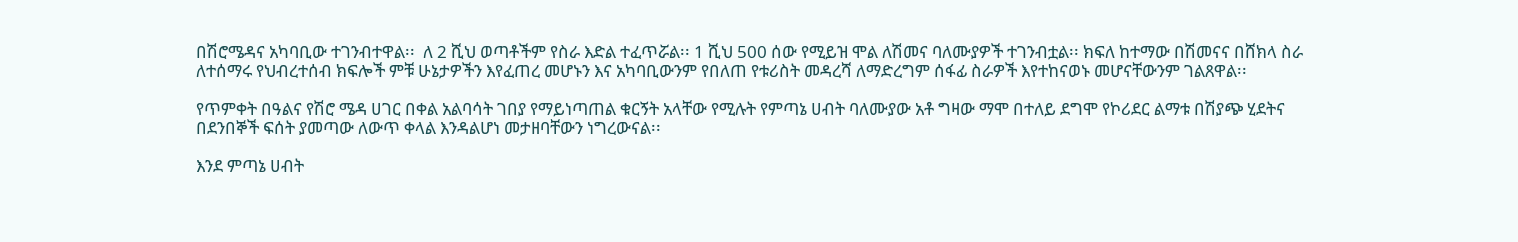በሽሮሜዳና አካባቢው ተገንብተዋል፡፡  ለ 2 ሺህ ወጣቶችም የስራ እድል ተፈጥሯል፡፡ 1 ሺህ 500 ሰው የሚይዝ ሞል ለሽመና ባለሙያዎች ተገንብቷል፡፡ ክፍለ ከተማው በሽመናና በሸክላ ስራ ለተሰማሩ የህብረተሰብ ክፍሎች ምቹ ሁኔታዎችን እየፈጠረ መሆኑን እና አካባቢውንም የበለጠ የቱሪስት መዳረሻ ለማድረግም ሰፋፊ ስራዎች እየተከናወኑ መሆናቸውንም ገልጸዋል፡፡

የጥምቀት በዓልና የሽሮ ሜዳ ሀገር በቀል አልባሳት ገበያ የማይነጣጠል ቁርኝት አላቸው የሚሉት የምጣኔ ሀብት ባለሙያው አቶ ግዛው ማሞ በተለይ ደግሞ የኮሪደር ልማቱ በሽያጭ ሂደትና በደንበኞች ፍሰት ያመጣው ለውጥ ቀላል እንዳልሆነ መታዘባቸውን ነግረውናል፡፡

እንደ ምጣኔ ሀብት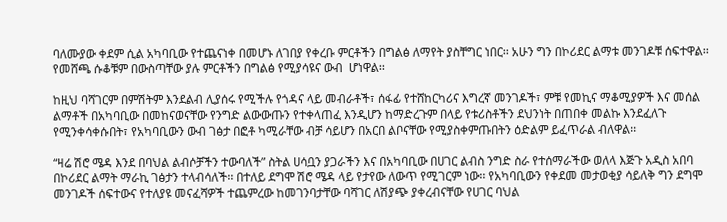ባለሙያው ቀደም ሲል አካባቢው የተጨናነቀ በመሆኑ ለገበያ የቀረቡ ምርቶችን በግልፅ ለማየት ያስቸግር ነበር፡፡ አሁን ግን በኮሪደር ልማቱ መንገዶቹ ሰፍተዋል፡፡ የመሸጫ ሱቆቹም በውስጣቸው ያሉ ምርቶችን በግልፅ የሚያሳዩና ውብ  ሆነዋል፡፡

ከዚህ ባሻገርም በምሽትም እንደልብ ሊያሰሩ የሚችሉ የጎዳና ላይ መብራቶች፣ ሰፋፊ የተሸከርካሪና እግረኛ መንገዶች፣ ምቹ የመኪና ማቆሚያዎች እና መሰል ልማቶች በአካባቢው በመከናወናቸው የንግድ ልውውጡን የተቀላጠፈ እንዲሆን ከማድረጉም በላይ የቱሪስቶችን ደህንነት በጠበቀ መልኩ እንደፈለጉ የሚንቀሳቀሱበት፣ የአካባቢውን ውብ ገፅታ በፎቶ ካሚራቸው ብቻ ሳይሆን በአርበ ልቦናቸው የሚያስቀምጡበትን ዕድልም ይፈጥራል ብለዋል፡፡

“ዛሬ ሽሮ ሜዳ እንደ በባህል ልብሶቻችን ተውባለች” ስትል ሀሳቧን ያጋራችን እና በአካባቢው በሀገር ልብስ ንግድ ስራ የተሰማራችው ወለላ እጅጉ አዲስ አበባ በኮሪደር ልማት ማራኪ ገፅታን ተላብሳለች፡፡ በተለይ ደግሞ ሽሮ ሜዳ ላይ የታየው ለውጥ የሚገርም ነው፡፡ የአካባቢውን የቀደመ መታወቂያ ሳይለቅ ግን ደግሞ መንገዶች ሰፍተውና የተለያዩ መናፈሻዎች ተጨምረው ከመገንባታቸው ባሻገር ለሽያጭ ያቀረብናቸው የሀገር ባህል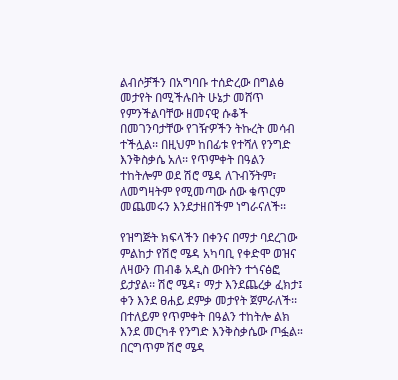ልብሶቻችን በአግባቡ ተሰድረው በግልፅ መታየት በሚችሉበት ሁኔታ መሸጥ የምንችልባቸው ዘመናዊ ሱቆች በመገንባታቸው የገዥዎችን ትኩረት መሳብ ተችሏል፡፡ በዚህም ከበፊቱ የተሻለ የንግድ እንቅስቃሴ አለ፡፡ የጥምቀት በዓልን ተከትሎም ወደ ሽሮ ሜዳ ለጉብኝትም፣ ለመግዛትም የሚመጣው ሰው ቁጥርም መጨመሩን እንደታዘበችም ነግራናለች፡፡

የዝግጅት ክፍላችን በቀንና በማታ ባደረገው ምልከታ የሽሮ ሜዳ አካባቢ የቀድሞ ወዝና ለዛውን ጠብቆ አዲስ ውበትን ተጎናፅፎ ይታያል፡፡ ሽሮ ሜዳ፣ ማታ እንደጨረቃ ፈክታ፤ ቀን እንደ ፀሐይ ደምቃ መታየት ጀምራለች፡፡ በተለይም የጥምቀት በዓልን ተከትሎ ልክ እንደ መርካቶ የንግድ እንቅስቃሴው ጦፏል። በርግጥም ሽሮ ሜዳ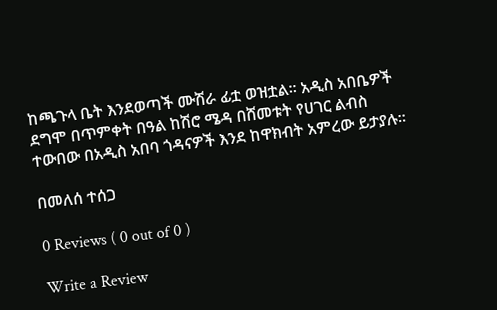ከጫጉላ ቤት እንደወጣች ሙሽራ ፊቷ ወዝቷል፡፡ አዲስ አበቤዎች ደግሞ በጥምቀት በዓል ከሽሮ ሜዳ በሸመቱት የሀገር ልብስ ተውበው በአዲስ አበባ ጎዳናዎች እንደ ከዋክብት አምረው ይታያሉ፡፡

በመለሰ ተሰጋ

0 Reviews ( 0 out of 0 )

Write a Review